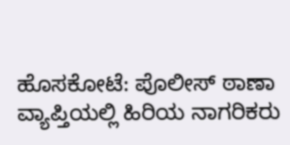ಹೊಸಕೋಟೆ: ಪೊಲೀಸ್ ಠಾಣಾ ವ್ಯಾಪ್ತಿಯಲ್ಲಿ ಹಿರಿಯ ನಾಗರಿಕರು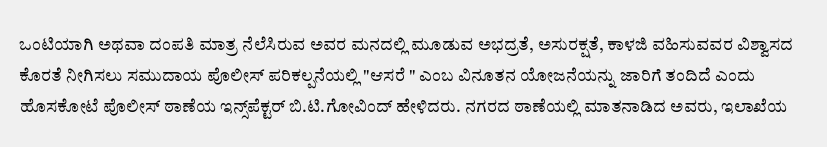ಒಂಟಿಯಾಗಿ ಅಥವಾ ದಂಪತಿ ಮಾತ್ರ ನೆಲೆಸಿರುವ ಅವರ ಮನದಲ್ಲಿ ಮೂಡುವ ಅಭದ್ರತೆ, ಅಸುರಕ್ಷತೆ, ಕಾಳಜಿ ವಹಿಸುವವರ ವಿಶ್ವಾಸದ ಕೊರತೆ ನೀಗಿಸಲು ಸಮುದಾಯ ಪೊಲೀಸ್ ಪರಿಕಲ್ಪನೆಯಲ್ಲಿ "ಆಸರೆ " ಎಂಬ ವಿನೂತನ ಯೋಜನೆಯನ್ನು ಜಾರಿಗೆ ತಂದಿದೆ ಎಂದು ಹೊಸಕೋಟೆ ಪೊಲೀಸ್ ಠಾಣೆಯ ಇನ್ಸ್‌ಪೆಕ್ಟರ್ ಬಿ.ಟಿ.ಗೋವಿಂದ್ ಹೇಳಿದರು. ನಗರದ ಠಾಣೆಯಲ್ಲಿ ಮಾತನಾಡಿದ ಅವರು, ಇಲಾಖೆಯ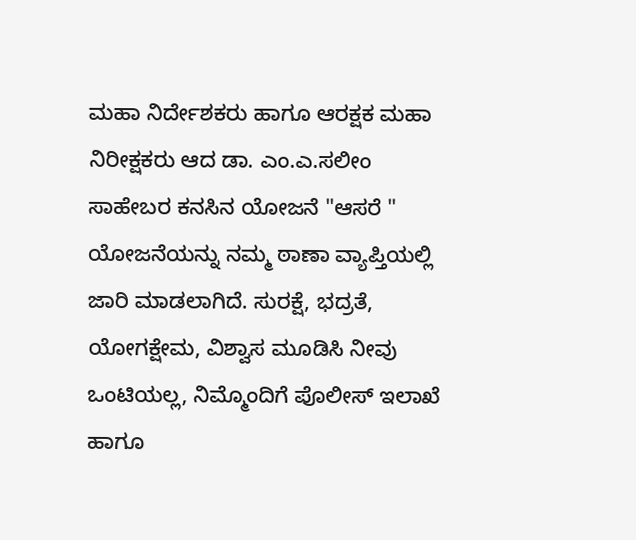ಮಹಾ ನಿರ್ದೇಶಕರು ಹಾಗೂ ಆರಕ್ಷಕ ಮಹಾ ನಿರೀಕ್ಷಕರು ಆದ ಡಾ. ಎಂ.ಎ.ಸಲೀಂ ಸಾಹೇಬರ ಕನಸಿನ ಯೋಜನೆ "ಆಸರೆ " ಯೋಜನೆಯನ್ನು ನಮ್ಮ ಠಾಣಾ ವ್ಯಾಪ್ತಿಯಲ್ಲಿ ಜಾರಿ ಮಾಡಲಾಗಿದೆ. ಸುರಕ್ಷೆ, ಭದ್ರತೆ, ಯೋಗಕ್ಷೇಮ, ವಿಶ್ವಾಸ ಮೂಡಿಸಿ ನೀವು ಒಂಟಿಯಲ್ಲ, ನಿಮ್ಮೊಂದಿಗೆ ಪೊಲೀಸ್ ಇಲಾಖೆ ಹಾಗೂ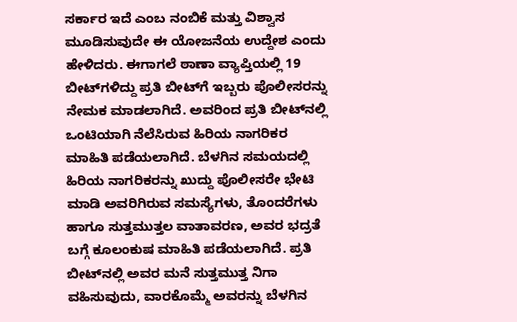ಸರ್ಕಾರ ಇದೆ ಎಂಬ ನಂಬಿಕೆ ಮತ್ತು ವಿಶ್ವಾಸ ಮೂಡಿಸುವುದೇ ಈ ಯೋಜನೆಯ ಉದ್ದೇಶ ಎಂದು ಹೇಳಿದರು. ಈಗಾಗಲೆ ಠಾಣಾ ವ್ಯಾಪ್ತಿಯಲ್ಲಿ 19 ಬೀಟ್‌ಗಳಿದ್ದು ಪ್ರತಿ ಬೀಟ್‌ಗೆ ಇಬ್ಬರು ಪೊಲೀಸರನ್ನು ನೇಮಕ ಮಾಡಲಾಗಿದೆ. ಅವರಿಂದ ಪ್ರತಿ ಬೀಟ್‌ನಲ್ಲಿ ಒಂಟಿಯಾಗಿ ನೆಲೆಸಿರುವ ಹಿರಿಯ ನಾಗರಿಕರ ಮಾಹಿತಿ ಪಡೆಯಲಾಗಿದೆ. ಬೆಳಗಿನ ಸಮಯದಲ್ಲಿ ಹಿರಿಯ ನಾಗರಿಕರನ್ನು ಖುದ್ದು ಪೊಲೀಸರೇ ಭೇಟಿ ಮಾಡಿ ಅವರಿಗಿರುವ ಸಮಸ್ಯೆಗಳು, ತೊಂದರೆಗಳು ಹಾಗೂ ಸುತ್ತಮುತ್ತಲ ವಾತಾವರಣ, ಅವರ ಭದ್ರತೆ ಬಗ್ಗೆ ಕೂಲಂಕುಷ ಮಾಹಿತಿ ಪಡೆಯಲಾಗಿದೆ. ಪ್ರತಿ ಬೀಟ್‌ನಲ್ಲಿ ಅವರ ಮನೆ ಸುತ್ತಮುತ್ತ ನಿಗಾ ವಹಿಸುವುದು, ವಾರಕೊಮ್ಮೆ ಅವರನ್ನು ಬೆಳಗಿನ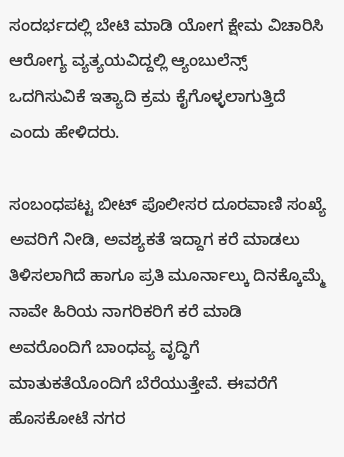ಸಂದರ್ಭದಲ್ಲಿ ಬೇಟಿ ಮಾಡಿ ಯೋಗ ಕ್ಷೇಮ ವಿಚಾರಿಸಿ ಆರೋಗ್ಯ ವ್ಯತ್ಯಯವಿದ್ದಲ್ಲಿ ಆ್ಯಂಬುಲೆನ್ಸ್‌ ಒದಗಿಸುವಿಕೆ ಇತ್ಯಾದಿ ಕ್ರಮ ಕೈಗೊಳ್ಳಲಾಗುತ್ತಿದೆ ಎಂದು ಹೇಳಿದರು.

ಸಂಬಂಧಪಟ್ಟ ಬೀಟ್ ಪೊಲೀಸರ ದೂರವಾಣಿ ಸಂಖ್ಯೆ ಅವರಿಗೆ ನೀಡಿ, ಅವಶ್ಯಕತೆ ಇದ್ದಾಗ ಕರೆ ಮಾಡಲು ತಿಳಿಸಲಾಗಿದೆ ಹಾಗೂ ಪ್ರತಿ ಮೂರ್ನಾಲ್ಕು ದಿನಕ್ಕೊಮ್ಮೆ ನಾವೇ ಹಿರಿಯ ನಾಗರಿಕರಿಗೆ ಕರೆ ಮಾಡಿ ಅವರೊಂದಿಗೆ ಬಾಂಧವ್ಯ ವೃದ್ಧಿಗೆ ಮಾತುಕತೆಯೊಂದಿಗೆ ಬೆರೆಯುತ್ತೇವೆ. ಈವರೆಗೆ ಹೊಸಕೋಟೆ ನಗರ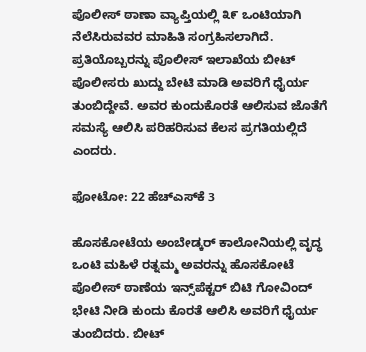ಪೊಲೀಸ್ ಠಾಣಾ ವ್ಯಾಪ್ತಿಯಲ್ಲಿ ೩೯ ಒಂಟಿಯಾಗಿ ನೆಲೆಸಿರುವವರ ಮಾಹಿತಿ ಸಂಗ್ರಹಿಸಲಾಗಿದೆ. ಪ್ರತಿಯೊಬ್ಬರನ್ನು ಪೊಲೀಸ್ ಇಲಾಖೆಯ ಬೀಟ್ ಪೊಲೀಸರು ಖುದ್ದು ಬೇಟಿ ಮಾಡಿ ಅವರಿಗೆ ಧೈರ್ಯ ತುಂಬಿದ್ದೇವೆ. ಅವರ ಕುಂದುಕೊರತೆ ಆಲಿಸುವ ಜೊತೆಗೆ ಸಮಸ್ಯೆ ಆಲಿಸಿ ಪರಿಹರಿಸುವ ಕೆಲಸ ಪ್ರಗತಿಯಲ್ಲಿದೆ ಎಂದರು.

ಫೋಟೋ: 22 ಹೆಚ್‌ಎಸ್‌ಕೆ 3

ಹೊಸಕೋಟೆಯ ಅಂಬೇಡ್ಕರ್ ಕಾಲೋನಿಯಲ್ಲಿ ವೃದ್ಧ ಒಂಟಿ ಮಹಿಳೆ ರತ್ನಮ್ಮ ಅವರನ್ನು ಹೊಸಕೋಟೆ ಪೊಲೀಸ್ ಠಾಣೆಯ ಇನ್ಸ್‌ಪೆಕ್ಟರ್ ಬಿಟಿ ಗೋವಿಂದ್ ಭೇಟಿ ನೀಡಿ ಕುಂದು ಕೊರತೆ ಆಲಿಸಿ ಅವರಿಗೆ ಧೈರ್ಯ ತುಂಬಿದರು. ಬೀಟ್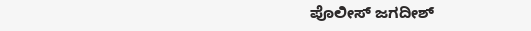ಪೊಲೀಸ್ ಜಗದೀಶ್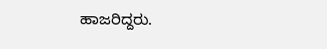ಹಾಜರಿದ್ದರು.